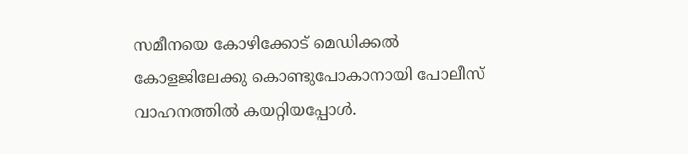സമീനയെ കോഴിക്കോട് മെഡിക്കൽ കോളജിലേക്കു കൊണ്ടുപോകാനായി പോലീസ് വാഹനത്തിൽ കയറ്റിയപ്പോൾ.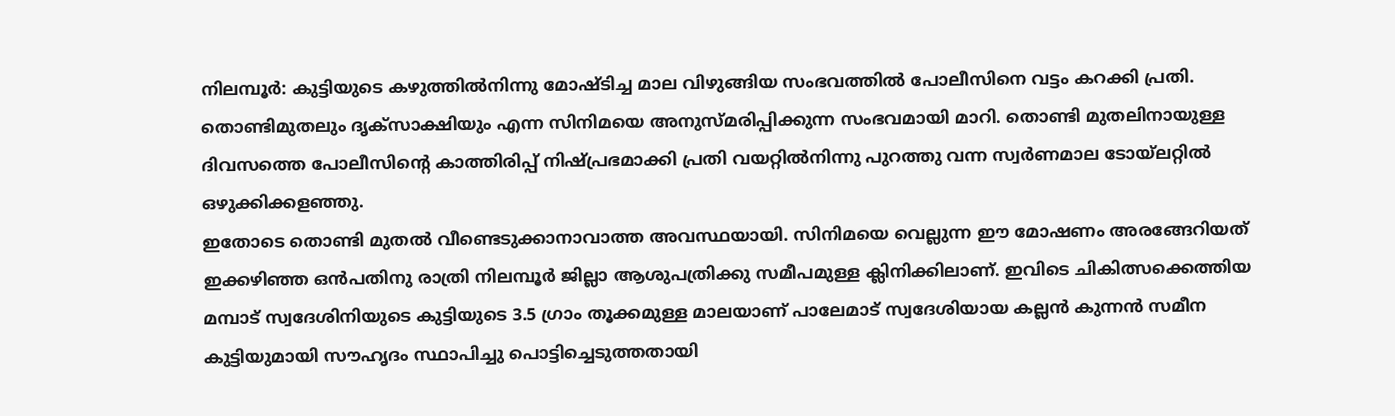നിലമ്പൂർ: കുട്ടിയുടെ കഴുത്തിൽനിന്നു മോഷ്ടിച്ച മാല വിഴുങ്ങിയ സംഭവത്തിൽ പോലീസിനെ വട്ടം കറക്കി പ്രതി. തൊണ്ടിമുതലും ദൃക്സാക്ഷിയും എന്ന സിനിമയെ അനുസ്മരിപ്പിക്കുന്ന സംഭവമായി മാറി. തൊണ്ടി മുതലിനായുള്ള ദിവസത്തെ പോലീസിന്റെ കാത്തിരിപ്പ് നിഷ്പ്രഭമാക്കി പ്രതി വയറ്റിൽനിന്നു പുറത്തു വന്ന സ്വർണമാല ടോയ്ലറ്റിൽ ഒഴുക്കിക്കളഞ്ഞു.
ഇതോടെ തൊണ്ടി മുതൽ വീണ്ടെടുക്കാനാവാത്ത അവസ്ഥയായി. സിനിമയെ വെല്ലുന്ന ഈ മോഷണം അരങ്ങേറിയത് ഇക്കഴിഞ്ഞ ഒൻപതിനു രാത്രി നിലമ്പൂർ ജില്ലാ ആശുപത്രിക്കു സമീപമുള്ള ക്ലിനിക്കിലാണ്. ഇവിടെ ചികിത്സക്കെത്തിയ മമ്പാട് സ്വദേശിനിയുടെ കുട്ടിയുടെ 3.5 ഗ്രാം തൂക്കമുള്ള മാലയാണ് പാലേമാട് സ്വദേശിയായ കല്ലൻ കുന്നൻ സമീന കുട്ടിയുമായി സൗഹൃദം സ്ഥാപിച്ചു പൊട്ടിച്ചെടുത്തതായി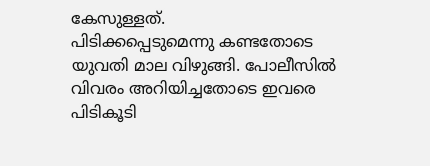കേസുള്ളത്.
പിടിക്കപ്പെടുമെന്നു കണ്ടതോടെ യുവതി മാല വിഴുങ്ങി. പോലീസിൽ വിവരം അറിയിച്ചതോടെ ഇവരെ പിടികൂടി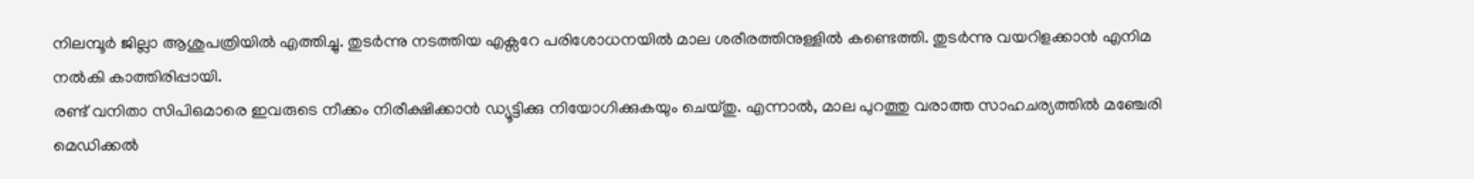നിലമ്പൂർ ജില്ലാ ആശുപത്രിയിൽ എത്തിച്ചു. തുടർന്നു നടത്തിയ എക്സറേ പരിശോധനയിൽ മാല ശരീരത്തിനുള്ളിൽ കണ്ടെത്തി. തുടർന്നു വയറിളക്കാൻ എനിമ നൽകി കാത്തിരിപ്പായി.
രണ്ട് വനിതാ സിപിഒമാരെ ഇവരുടെ നീക്കം നിരീക്ഷിക്കാൻ ഡ്യൂട്ടിക്കു നിയോഗിക്കുകയും ചെയ്തു. എന്നാൽ, മാല പുറത്തു വരാത്ത സാഹചര്യത്തിൽ മഞ്ചേരി മെഡിക്കൽ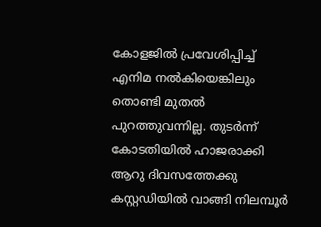കോളജിൽ പ്രവേശിപ്പിച്ച് എനിമ നൽകിയെങ്കിലും തൊണ്ടി മുതൽ പുറത്തുവന്നില്ല. തുടർന്ന് കോടതിയിൽ ഹാജരാക്കി ആറു ദിവസത്തേക്കു കസ്റ്റഡിയിൽ വാങ്ങി നിലമ്പൂർ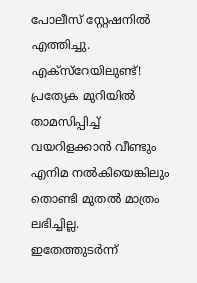പോലീസ് സ്റ്റേഷനിൽ എത്തിച്ചു.
എക്സ്റേയിലുണ്ട്!
പ്രത്യേക മുറിയിൽ താമസിപ്പിച്ച് വയറിളക്കാൻ വീണ്ടും എനിമ നൽകിയെങ്കിലും തൊണ്ടി മുതൽ മാത്രം ലഭിച്ചില്ല. ഇതേത്തുടർന്ന്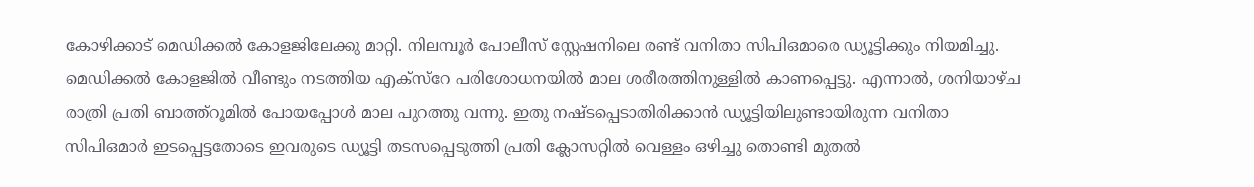കോഴിക്കാട് മെഡിക്കൽ കോളജിലേക്കു മാറ്റി. നിലമ്പൂർ പോലീസ് സ്റ്റേഷനിലെ രണ്ട് വനിതാ സിപിഒമാരെ ഡ്യൂട്ടിക്കും നിയമിച്ചു.
മെഡിക്കൽ കോളജിൽ വീണ്ടും നടത്തിയ എക്സ്റേ പരിശോധനയിൽ മാല ശരീരത്തിനുള്ളിൽ കാണപ്പെട്ടു. എന്നാൽ, ശനിയാഴ്ച രാത്രി പ്രതി ബാത്ത്റൂമിൽ പോയപ്പോൾ മാല പുറത്തു വന്നു. ഇതു നഷ്ടപ്പെടാതിരിക്കാൻ ഡ്യൂട്ടിയിലുണ്ടായിരുന്ന വനിതാ സിപിഒമാർ ഇടപ്പെട്ടതോടെ ഇവരുടെ ഡ്യൂട്ടി തടസപ്പെടുത്തി പ്രതി ക്ലോസറ്റിൽ വെള്ളം ഒഴിച്ചു തൊണ്ടി മുതൽ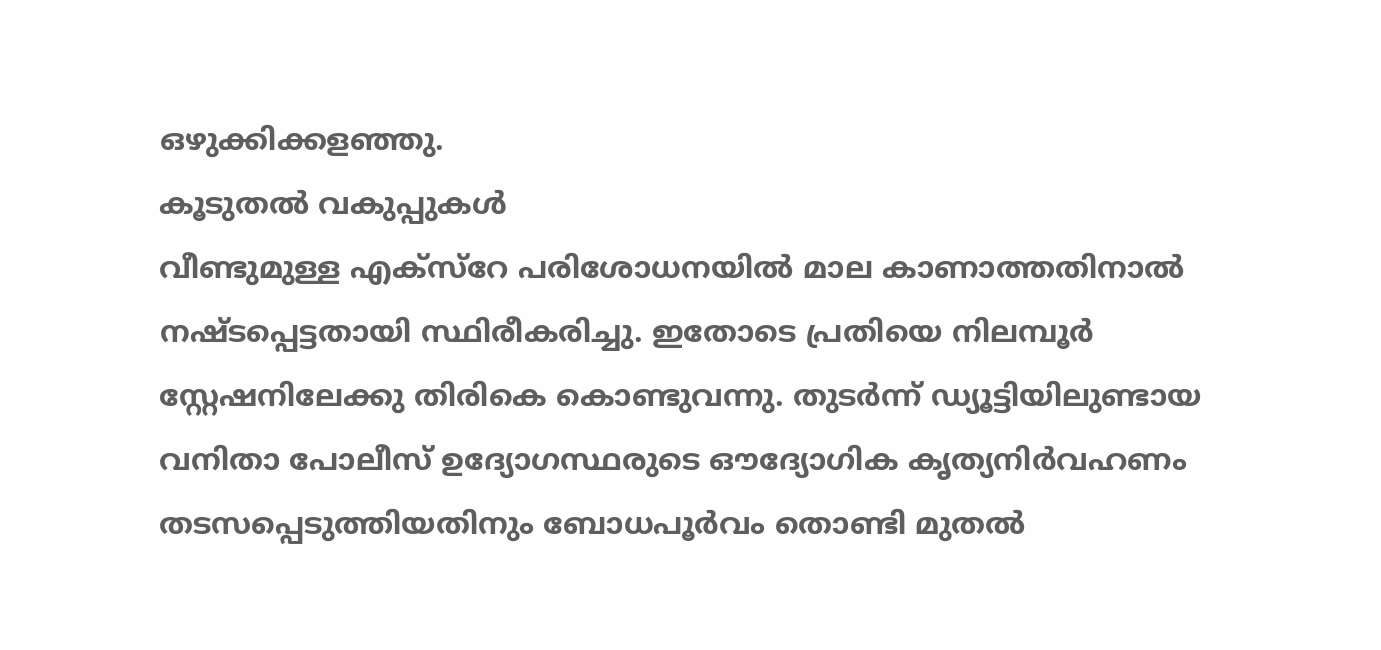ഒഴുക്കിക്കളഞ്ഞു.
കൂടുതൽ വകുപ്പുകൾ
വീണ്ടുമുള്ള എക്സ്റേ പരിശോധനയിൽ മാല കാണാത്തതിനാൽ നഷ്ടപ്പെട്ടതായി സ്ഥിരീകരിച്ചു. ഇതോടെ പ്രതിയെ നിലമ്പൂർ സ്റ്റേഷനിലേക്കു തിരികെ കൊണ്ടുവന്നു. തുടർന്ന് ഡ്യൂട്ടിയിലുണ്ടായ വനിതാ പോലീസ് ഉദ്യോഗസ്ഥരുടെ ഔദ്യോഗിക കൃത്യനിർവഹണം തടസപ്പെടുത്തിയതിനും ബോധപൂർവം തൊണ്ടി മുതൽ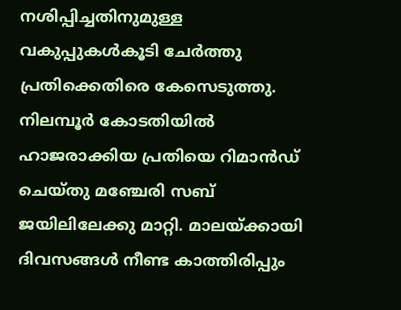നശിപ്പിച്ചതിനുമുള്ള വകുപ്പുകൾകൂടി ചേർത്തു പ്രതിക്കെതിരെ കേസെടുത്തു.
നിലമ്പൂർ കോടതിയിൽ ഹാജരാക്കിയ പ്രതിയെ റിമാൻഡ് ചെയ്തു മഞ്ചേരി സബ് ജയിലിലേക്കു മാറ്റി. മാലയ്ക്കായി ദിവസങ്ങൾ നീണ്ട കാത്തിരിപ്പും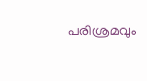പരിശ്രമവും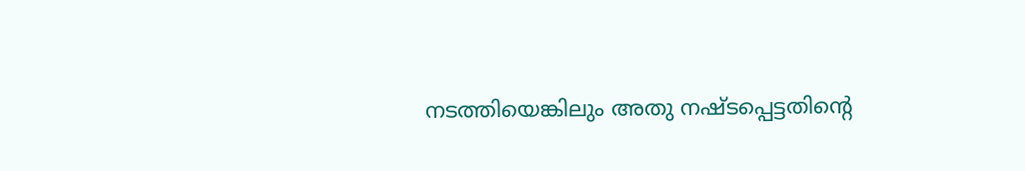നടത്തിയെങ്കിലും അതു നഷ്ടപ്പെട്ടതിന്റെ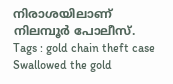നിരാശയിലാണ് നിലമ്പൂർ പോലീസ്.
Tags : gold chain theft case Swallowed the gold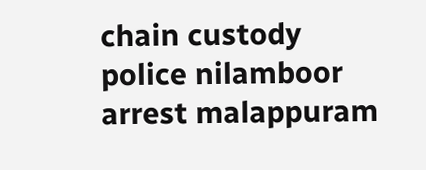chain custody police nilamboor arrest malappuram